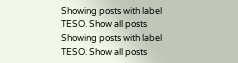Showing posts with label TESO. Show all posts
Showing posts with label TESO. Show all posts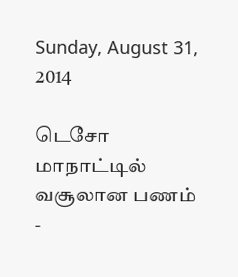Sunday, August 31, 2014

டெசோ மாநாட்டில் வசூலான பணம் -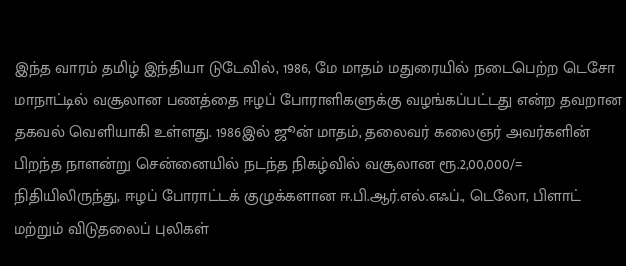இந்த வாரம் தமிழ் இந்தியா டுடேவில், 1986, மே மாதம் மதுரையில் நடைபெற்ற டெசோ மாநாட்டில் வசூலான பணத்தை ஈழப் போராளிகளுக்கு வழங்கப்பட்டது என்ற தவறான தகவல் வெளியாகி உள்ளது. 1986இல் ஜூன் மாதம், தலைவர் கலைஞர் அவர்களின் பிறந்த நாளன்று சென்னையில் நடந்த நிகழ்வில் வசூலான ரூ.2,00,000/= நிதியிலிருந்து, ஈழப் போராட்டக் குழுக்களான ஈ.பி.ஆர்.எல்.எஃப்., டெலோ, பிளாட் மற்றும் விடுதலைப் புலிகள்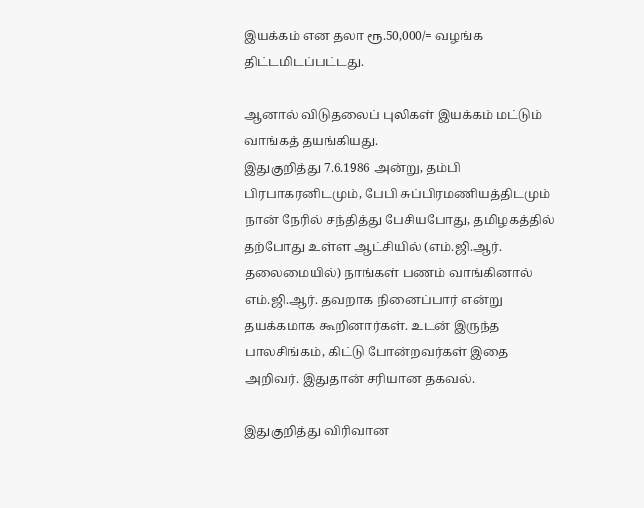இயக்கம் என தலா ரூ.50,000/= வழங்க திட்டமிடப்பட்டது.

ஆனால் விடுதலைப் புலிகள் இயக்கம் மட்டும் வாங்கத் தயங்கியது.
இதுகுறித்து 7.6.1986 அன்று, தம்பி பிரபாகரனிடமும், பேபி சுப்பிரமணியத்திடமும் நான் நேரில் சந்தித்து பேசியபோது, தமிழகத்தில் தற்போது உள்ள ஆட்சியில் (எம்.ஜி.ஆர். தலைமையில்) நாங்கள் பணம் வாங்கினால் எம்.ஜி.ஆர். தவறாக நினைப்பார் என்று தயக்கமாக கூறினார்கள். உடன் இருந்த பாலசிங்கம், கிட்டு போன்றவர்கள் இதை அறிவர். இதுதான் சரியான தகவல்.

இதுகுறித்து விரிவான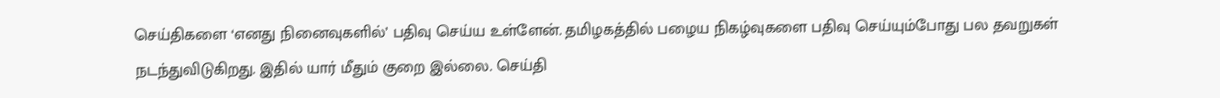செய்திகளை ‘எனது நினைவுகளில்’ பதிவு செய்ய உள்ளேன். தமிழகத்தில் பழைய நிகழ்வுகளை பதிவு செய்யும்போது பல தவறுகள் நடந்துவிடுகிறது. இதில் யார் மீதும் குறை இல்லை. செய்தி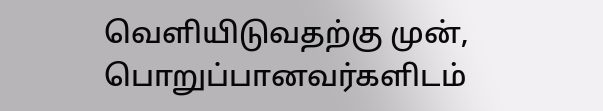வெளியிடுவதற்கு முன், பொறுப்பானவர்களிடம்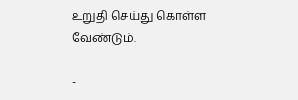உறுதி செய்து கொள்ள வேண்டும்.

-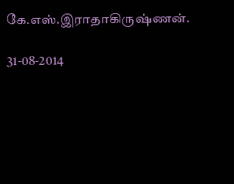கே.எஸ்.இராதாகிருஷ்ணன்.

31-08-2014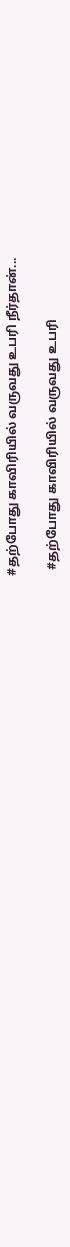#தற்போது காவிரியில் வருவது உபரி நீர்தான்...

  #தற்போது காவிரியில் வருவது உபரி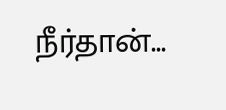நீர்தான்...